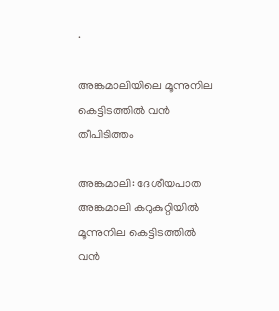·

അങ്കമാലിയിലെ മൂന്നുനില കെട്ടിടത്തിൽ വൻ തീപിടിത്തം

അങ്കമാലി: ദേശീയപാത അങ്കമാലി കറുകുറ്റിയിൽ മൂന്നുനില കെട്ടിടത്തിൽ വൻ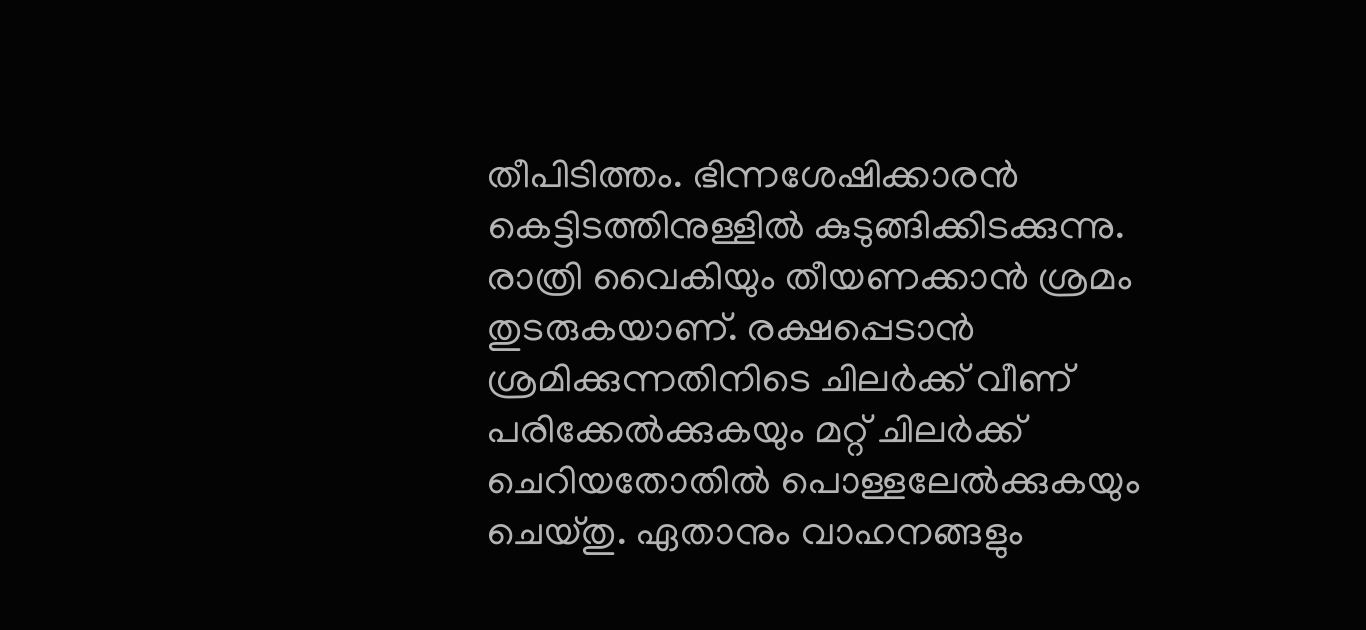തീപിടിത്തം. ഭിന്നശേഷിക്കാരൻ കെട്ടിടത്തിനുള്ളിൽ കുടുങ്ങിക്കിടക്കുന്നു. രാത്രി വൈകിയും തീയണക്കാൻ ശ്രമം തുടരുകയാണ്. രക്ഷപ്പെടാൻ ശ്രമിക്കുന്നതിനിടെ ചിലർക്ക് വീണ് പരിക്കേൽക്കുകയും മറ്റ് ചിലർക്ക് ചെറിയതോതിൽ പൊള്ളലേൽക്കുകയും ചെയ്തു. ഏതാനും വാഹനങ്ങളും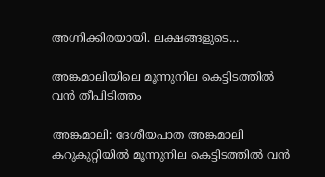അഗ്നിക്കിരയായി. ലക്ഷങ്ങളുടെ…

അങ്കമാലിയിലെ മൂന്നുനില കെട്ടിടത്തിൽ വൻ തീപിടിത്തം

അങ്കമാലി: ദേശീയപാത അങ്കമാലി കറുകുറ്റിയിൽ മൂന്നുനില കെട്ടിടത്തിൽ വൻ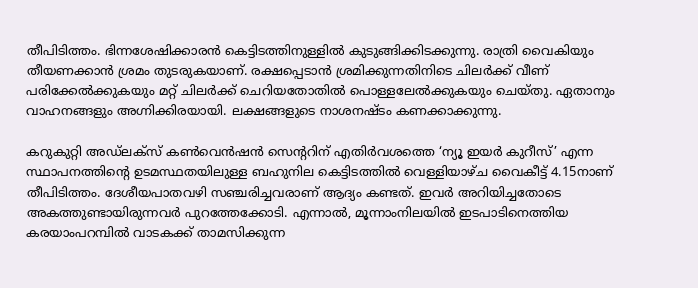തീപിടിത്തം. ഭിന്നശേഷിക്കാരൻ കെട്ടിടത്തിനുള്ളിൽ കുടുങ്ങിക്കിടക്കുന്നു. രാത്രി വൈകിയും തീയണക്കാൻ ശ്രമം തുടരുകയാണ്. രക്ഷപ്പെടാൻ ശ്രമിക്കുന്നതിനിടെ ചിലർക്ക് വീണ് പരിക്കേൽക്കുകയും മറ്റ് ചിലർക്ക് ചെറിയതോതിൽ പൊള്ളലേൽക്കുകയും ചെയ്തു. ഏതാനും വാഹനങ്ങളും അഗ്നിക്കിരയായി. ലക്ഷങ്ങളുടെ നാശനഷ്ടം കണക്കാക്കുന്നു.

കറുകുറ്റി അഡ്ലക്സ് കൺവെൻഷൻ സെന്‍ററിന് എതിർവശത്തെ ‘ന്യൂ ഇയർ കുറീസ്’ എന്ന സ്ഥാപനത്തിന്‍റെ ഉടമസ്ഥതയിലുള്ള ബഹുനില കെട്ടിടത്തിൽ വെള്ളിയാഴ്ച വൈകീട്ട് 4.15നാണ് തീപിടിത്തം. ദേശീയപാതവഴി സഞ്ചരിച്ചവരാണ് ആദ്യം കണ്ടത്. ഇവർ അറിയിച്ചതോടെ അകത്തുണ്ടായിരുന്നവർ പുറത്തേക്കോടി. എന്നാൽ, മൂന്നാംനിലയിൽ ഇടപാടിനെത്തിയ കരയാംപറമ്പിൽ വാടകക്ക് താമസിക്കുന്ന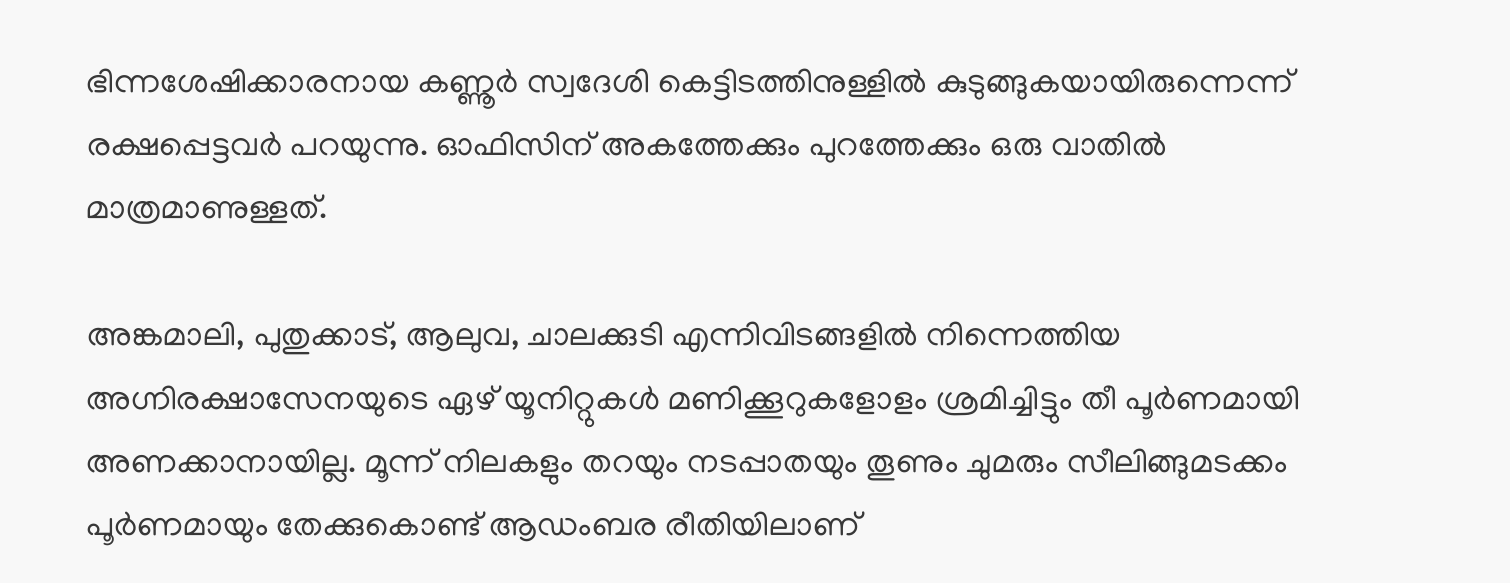ഭിന്നശേഷിക്കാരനായ കണ്ണൂർ സ്വദേശി കെട്ടിടത്തിനുള്ളിൽ കുടുങ്ങുകയായിരുന്നെന്ന് രക്ഷപ്പെട്ടവർ പറയുന്നു. ഓഫിസിന് അകത്തേക്കും പുറത്തേക്കും ഒരു വാതിൽ മാത്രമാണുള്ളത്.

അങ്കമാലി, പുതുക്കാട്, ആലുവ, ചാലക്കുടി എന്നിവിടങ്ങളിൽ നിന്നെത്തിയ അഗ്നിരക്ഷാസേനയുടെ ഏഴ് യൂനിറ്റുകൾ മണിക്കൂറുകളോളം ശ്രമിച്ചിട്ടും തീ പൂർണമായി അണക്കാനായില്ല. മൂന്ന് നിലകളും തറയും നടപ്പാതയും തൂണും ചുമരും സീലിങ്ങുമടക്കം പൂർണമായും തേക്കുകൊണ്ട് ആഡംബര രീതിയിലാണ്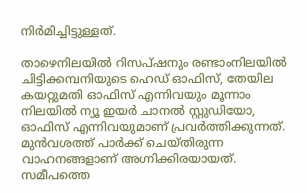നിർമിച്ചിട്ടുള്ളത്.

താഴെനിലയിൽ റിസപ്ഷനും രണ്ടാംനിലയിൽ ചിട്ടിക്കമ്പനിയുടെ ഹെഡ് ഓഫിസ്, തേയില കയറ്റുമതി ഓഫിസ് എന്നിവയും മൂന്നാം നിലയിൽ ന്യൂ ഇയർ ചാനൽ സ്റ്റുഡിയോ, ഓഫിസ് എന്നിവയുമാണ് പ്രവർത്തിക്കുന്നത്. മുൻവശത്ത് പാർക്ക് ചെയ്തിരുന്ന വാഹനങ്ങളാണ് അഗ്നിക്കിരയായത്. സമീപത്തെ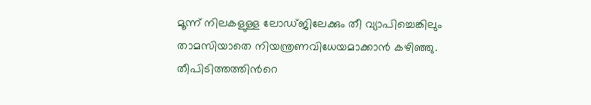മൂന്ന് നിലകളുള്ള ലോഡ്ജിലേക്കും തീ വ്യാപിച്ചെങ്കിലും താമസിയാതെ നിയന്ത്രണവിധേയമാക്കാൻ കഴിഞ്ഞു. തീപിടിത്തത്തിന്‍റെ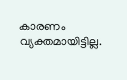കാരണം വ്യക്തമായിട്ടില്ല.